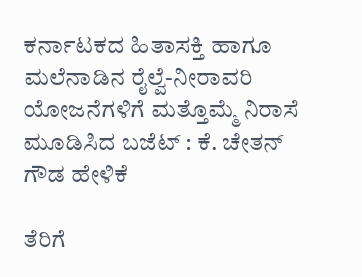ಕರ್ನಾಟಕದ ಹಿತಾಸಕ್ತಿ ಹಾಗೂ ಮಲೆನಾಡಿನ ರೈಲ್ವೆ-ನೀರಾವರಿ ಯೋಜನೆಗಳಿಗೆ ಮತ್ತೊಮ್ಮೆ ನಿರಾಸೆ ಮೂಡಿಸಿದ ಬಜೆಟ್ : ಕೆ. ಚೇತನ್ ಗೌಡ ಹೇಳಿಕೆ

ತೆರಿಗೆ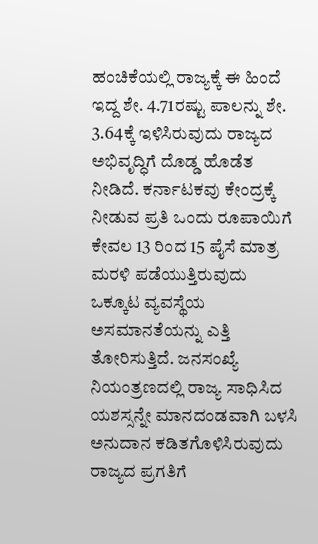ಹಂಚಿಕೆಯಲ್ಲಿ ರಾಜ್ಯಕ್ಕೆ ಈ ಹಿಂದೆ ಇದ್ದ ಶೇ. 4.71ರಷ್ಟು ಪಾಲನ್ನು ಶೇ. 3.64ಕ್ಕೆ ಇಳಿಸಿರುವುದು ರಾಜ್ಯದ ಅಭಿವೃದ್ಧಿಗೆ ದೊಡ್ಡ ಹೊಡೆತ ನೀಡಿದೆ. ಕರ್ನಾಟಕವು ಕೇಂದ್ರಕ್ಕೆ ನೀಡುವ ಪ್ರತಿ ಒಂದು ರೂಪಾಯಿಗೆ ಕೇವಲ 13 ರಿಂದ 15 ಪೈಸೆ ಮಾತ್ರ ಮರಳಿ ಪಡೆಯುತ್ತಿರುವುದು ಒಕ್ಕೂಟ ವ್ಯವಸ್ಥೆಯ ಅಸಮಾನತೆಯನ್ನು ಎತ್ತಿ ತೋರಿಸುತ್ತಿದೆ. ಜನಸಂಖ್ಯೆ ನಿಯಂತ್ರಣದಲ್ಲಿ ರಾಜ್ಯ ಸಾಧಿಸಿದ ಯಶಸ್ಸನ್ನೇ ಮಾನದಂಡವಾಗಿ ಬಳಸಿ ಅನುದಾನ ಕಡಿತಗೊಳಿಸಿರುವುದು ರಾಜ್ಯದ ಪ್ರಗತಿಗೆ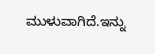ಮುಳುವಾಗಿದೆ.ಇನ್ನು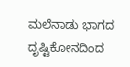ಮಲೆನಾಡು ಭಾಗದ ದೃಷ್ಟಿಕೋನದಿಂದ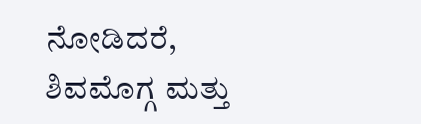ನೋಡಿದರೆ, ಶಿವಮೊಗ್ಗ ಮತ್ತು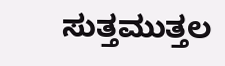ಸುತ್ತಮುತ್ತಲ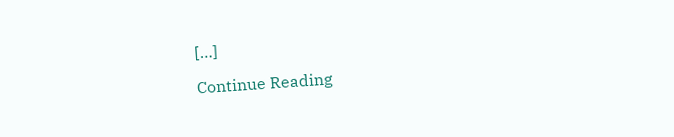[…]

Continue Reading